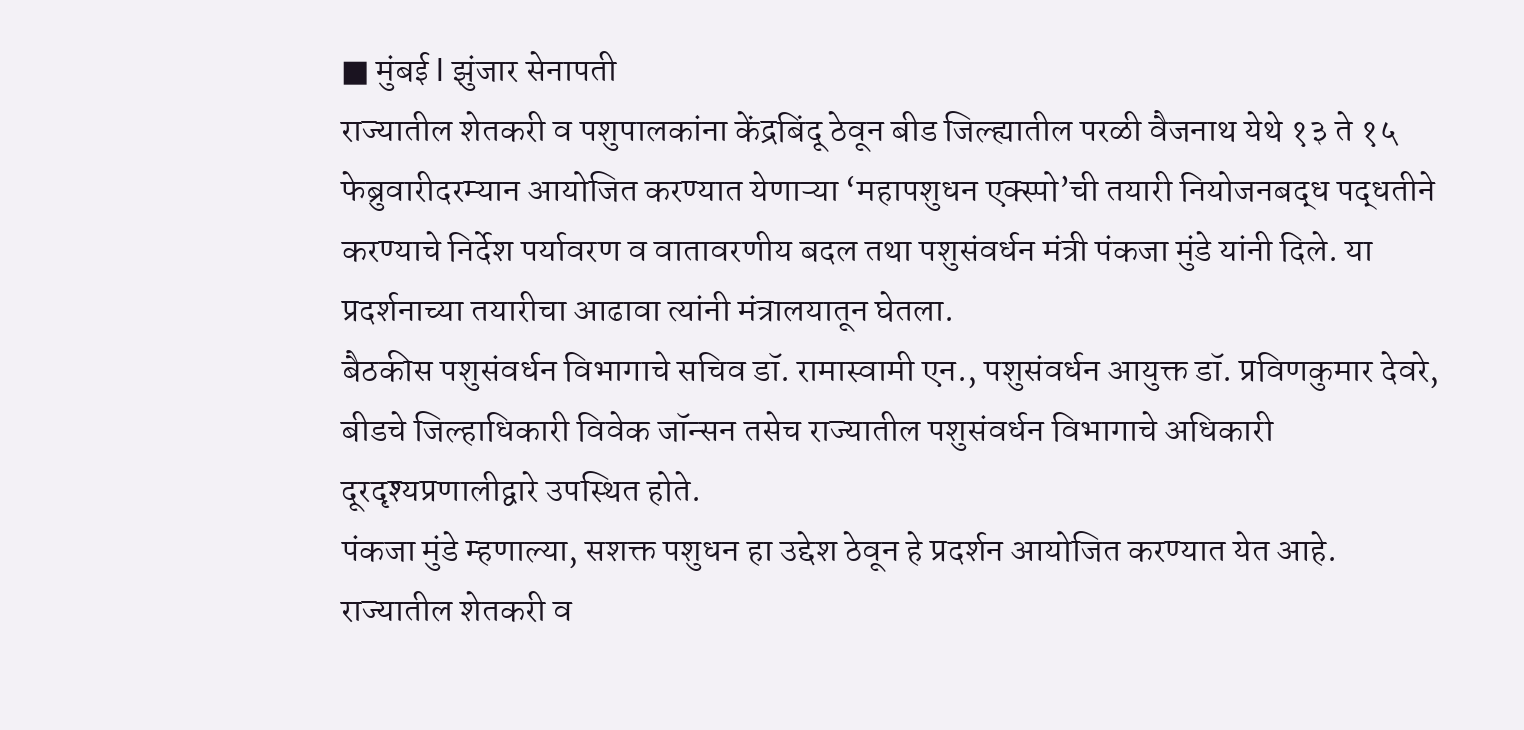■ मुंबई l झुंजार सेनापती
राज्यातील शेतकरी व पशुपालकांना केंद्रबिंदू ठेवून बीड जिल्ह्यातील परळी वैजनाथ येथे १३ ते १५ फेब्रुवारीदरम्यान आयोजित करण्यात येणाऱ्या ‘महापशुधन एक्स्पो’ची तयारी नियोजनबद्ध पद्धतीने करण्याचे निर्देश पर्यावरण व वातावरणीय बदल तथा पशुसंवर्धन मंत्री पंकजा मुंडे यांनी दिले. या प्रदर्शनाच्या तयारीचा आढावा त्यांनी मंत्रालयातून घेतला.
बैठकीस पशुसंवर्धन विभागाचे सचिव डॉ. रामास्वामी एन., पशुसंवर्धन आयुक्त डॉ. प्रविणकुमार देवरे, बीडचे जिल्हाधिकारी विवेक जॉन्सन तसेच राज्यातील पशुसंवर्धन विभागाचे अधिकारी दूरदृश्यप्रणालीद्वारे उपस्थित होते.
पंकजा मुंडे म्हणाल्या, सशक्त पशुधन हा उद्देश ठेवून हे प्रदर्शन आयोजित करण्यात येत आहे. राज्यातील शेतकरी व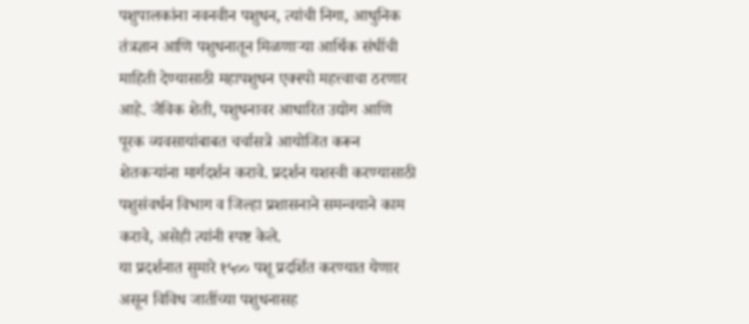पशुपालकांना नवनवीन पशुधन, त्यांची निगा, आधुनिक तंत्रज्ञान आणि पशुधनातून मिळणाऱ्या आर्थिक संधींची माहिती देण्यासाठी महापशुधन एक्स्पो महत्त्वाचा ठरणार आहे. जैविक शेती, पशुधनावर आधारित उद्योग आणि पूरक व्यवसायांबाबत चर्चासत्रे आयोजित करून शेतकऱ्यांना मार्गदर्शन करावे. प्रदर्शन यशस्वी करण्यासाठी पशुसंवर्धन विभाग व जिल्हा प्रशासनाने समन्वयाने काम करावे, असेही त्यांनी स्पष्ट केले.
या प्रदर्शनात सुमारे १५०० पशू प्रदर्शित करण्यात येणार असून विविध जातींच्या पशुधनासह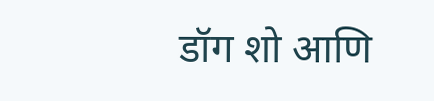डॉग शो आणि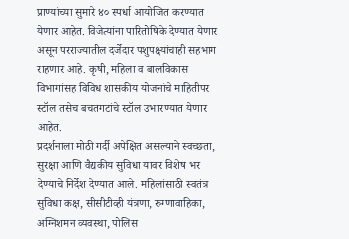प्राण्यांच्या सुमारे ४० स्पर्धा आयोजित करण्यात येणार आहेत. विजेत्यांना पारितोषिके देण्यात येणार असून परराज्यातील दर्जेदार पशुपक्ष्यांचाही सहभाग राहणार आहे. कृषी, महिला व बालविकास विभागांसह विविध शासकीय योजनांचे माहितीपर स्टॉल तसेच बचतगटांचे स्टॉल उभारण्यात येणार आहेत.
प्रदर्शनाला मोठी गर्दी अपेक्षित असल्याने स्वच्छता, सुरक्षा आणि वैद्यकीय सुविधा यावर विशेष भर देण्याचे निर्देश देण्यात आले. महिलांसाठी स्वतंत्र सुविधा कक्ष, सीसीटीव्ही यंत्रणा, रुग्णावाहिका, अग्निशमन व्यवस्था, पोलिस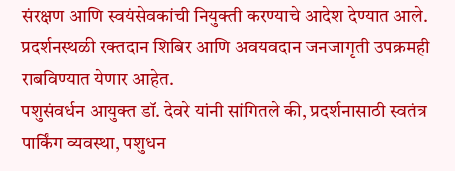संरक्षण आणि स्वयंसेवकांची नियुक्ती करण्याचे आदेश देण्यात आले. प्रदर्शनस्थळी रक्तदान शिबिर आणि अवयवदान जनजागृती उपक्रमही राबविण्यात येणार आहेत.
पशुसंवर्धन आयुक्त डॉ. देवरे यांनी सांगितले की, प्रदर्शनासाठी स्वतंत्र पार्किंग व्यवस्था, पशुधन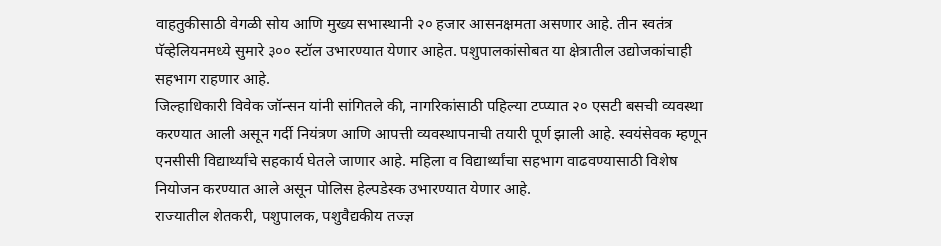वाहतुकीसाठी वेगळी सोय आणि मुख्य सभास्थानी २० हजार आसनक्षमता असणार आहे. तीन स्वतंत्र पॅव्हेलियनमध्ये सुमारे ३०० स्टॉल उभारण्यात येणार आहेत. पशुपालकांसोबत या क्षेत्रातील उद्योजकांचाही सहभाग राहणार आहे.
जिल्हाधिकारी विवेक जॉन्सन यांनी सांगितले की, नागरिकांसाठी पहिल्या टप्प्यात २० एसटी बसची व्यवस्था करण्यात आली असून गर्दी नियंत्रण आणि आपत्ती व्यवस्थापनाची तयारी पूर्ण झाली आहे. स्वयंसेवक म्हणून एनसीसी विद्यार्थ्यांचे सहकार्य घेतले जाणार आहे. महिला व विद्यार्थ्यांचा सहभाग वाढवण्यासाठी विशेष नियोजन करण्यात आले असून पोलिस हेल्पडेस्क उभारण्यात येणार आहे.
राज्यातील शेतकरी, पशुपालक, पशुवैद्यकीय तज्ज्ञ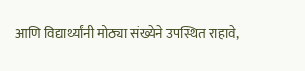आणि विद्यार्थ्यांनी मोठ्या संख्येने उपस्थित राहावे,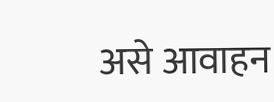असे आवाहन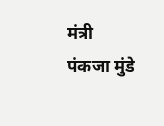मंत्री पंकजा मुंडे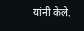यांनी केले.